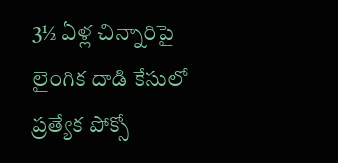3½ ఏళ్ల చిన్నారిపై లైంగిక దాడి కేసులో ప్రత్యేక పోక్సో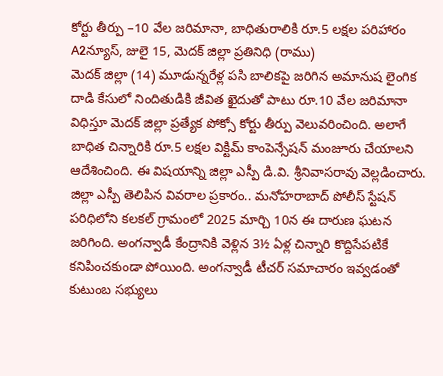కోర్టు తీర్పు –10 వేల జరిమానా, బాధితురాలికి రూ.5 లక్షల పరిహారం
A2న్యూస్, జులై 15, మెదక్ జిల్లా ప్రతినిధి (రాము)
మెదక్ జిల్లా (14) మూడున్నరేళ్ల పసి బాలికపై జరిగిన అమానుష లైంగిక దాడి కేసులో నిందితుడికి జీవిత ఖైదుతో పాటు రూ.10 వేల జరిమానా విధిస్తూ మెదక్ జిల్లా ప్రత్యేక పోక్సో కోర్టు తీర్పు వెలువరించింది. అలాగే బాధిత చిన్నారికి రూ.5 లక్షల విక్టిమ్ కాంపెన్సేషన్ మంజూరు చేయాలని ఆదేశించింది. ఈ విషయాన్ని జిల్లా ఎస్పీ డి.వి. శ్రీనివాసరావు వెల్లడించారు. జిల్లా ఎస్పీ తెలిపిన వివరాల ప్రకారం.. మనోహరాబాద్ పోలీస్ స్టేషన్ పరిధిలోని కలకల్ గ్రామంలో 2025 మార్చి 10న ఈ దారుణ ఘటన జరిగింది. అంగన్వాడీ కేంద్రానికి వెళ్లిన 3½ ఏళ్ల చిన్నారి కొద్దిసేపటికే కనిపించకుండా పోయింది. అంగన్వాడీ టీచర్ సమాచారం ఇవ్వడంతో కుటుంబ సభ్యులు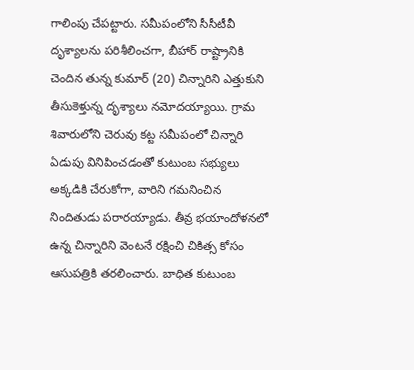గాలింపు చేపట్టారు. సమీపంలోని సీసీటీవీ దృశ్యాలను పరిశీలించగా, బీహార్ రాష్ట్రానికి చెందిన తున్న కుమార్ (20) చిన్నారిని ఎత్తుకుని తీసుకెళ్తున్న దృశ్యాలు నమోదయ్యాయి. గ్రామ శివారులోని చెరువు కట్ట సమీపంలో చిన్నారి ఏడుపు వినిపించడంతో కుటుంబ సభ్యులు అక్కడికి చేరుకోగా, వారిని గమనించిన నిందితుడు పరారయ్యాడు. తీవ్ర భయాందోళనలో ఉన్న చిన్నారిని వెంటనే రక్షించి చికిత్స కోసం ఆసుపత్రికి తరలించారు. బాధిత కుటుంబ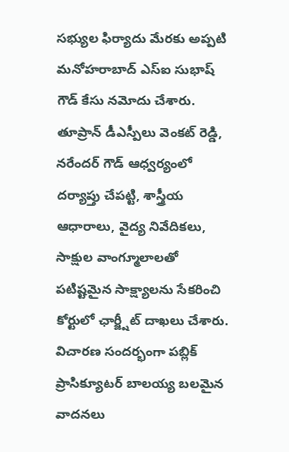సభ్యుల ఫిర్యాదు మేరకు అప్పటి మనోహరాబాద్ ఎస్ఐ సుభాష్ గౌడ్ కేసు నమోదు చేశారు. తూప్రాన్ డీఎస్పీలు వెంకట్ రెడ్డి, నరేందర్ గౌడ్ ఆధ్వర్యంలో దర్యాప్తు చేపట్టి, శాస్త్రీయ ఆధారాలు, వైద్య నివేదికలు, సాక్షుల వాంగ్మూలాలతో పటిష్టమైన సాక్ష్యాలను సేకరించి కోర్టులో ఛార్జ్షీట్ దాఖలు చేశారు. విచారణ సందర్భంగా పబ్లిక్ ప్రాసిక్యూటర్ బాలయ్య బలమైన వాదనలు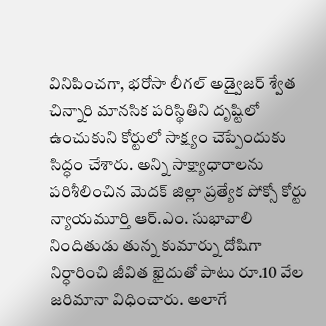వినిపించగా, భరోసా లీగల్ అడ్వైజర్ శ్వేత చిన్నారి మానసిక పరిస్థితిని దృష్టిలో ఉంచుకుని కోర్టులో సాక్ష్యం చెప్పేందుకు సిద్ధం చేశారు. అన్ని సాక్ష్యాధారాలను పరిశీలించిన మెదక్ జిల్లా ప్రత్యేక పోక్సో కోర్టు న్యాయమూర్తి ఆర్.ఎం. సుభావాలి నిందితుడు తున్న కుమార్ను దోషిగా నిర్ధారించి జీవిత ఖైదుతో పాటు రూ.10 వేల జరిమానా విధించారు. అలాగే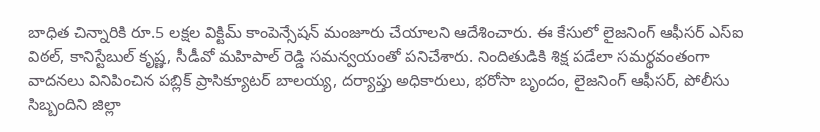బాధిత చిన్నారికి రూ.5 లక్షల విక్టిమ్ కాంపెన్సేషన్ మంజూరు చేయాలని ఆదేశించారు. ఈ కేసులో లైజనింగ్ ఆఫీసర్ ఎస్ఐ విఠల్, కానిస్టేబుల్ కృష్ణ, సీడీవో మహిపాల్ రెడ్డి సమన్వయంతో పనిచేశారు. నిందితుడికి శిక్ష పడేలా సమర్థవంతంగా వాదనలు వినిపించిన పబ్లిక్ ప్రాసిక్యూటర్ బాలయ్య, దర్యాప్తు అధికారులు, భరోసా బృందం, లైజనింగ్ ఆఫీసర్, పోలీసు సిబ్బందిని జిల్లా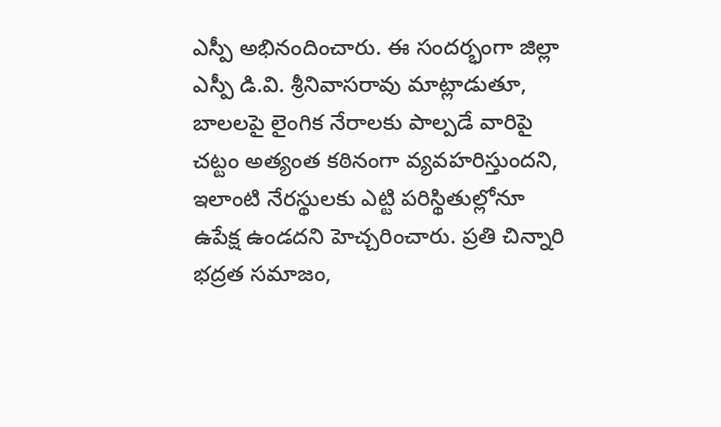ఎస్పీ అభినందించారు. ఈ సందర్భంగా జిల్లా ఎస్పీ డి.వి. శ్రీనివాసరావు మాట్లాడుతూ, బాలలపై లైంగిక నేరాలకు పాల్పడే వారిపై చట్టం అత్యంత కఠినంగా వ్యవహరిస్తుందని, ఇలాంటి నేరస్థులకు ఎట్టి పరిస్థితుల్లోనూ ఉపేక్ష ఉండదని హెచ్చరించారు. ప్రతి చిన్నారి భద్రత సమాజం,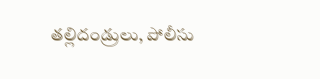తల్లిదండ్రులు, పోలీసు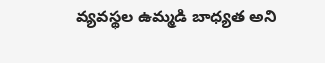వ్యవస్థల ఉమ్మడి బాధ్యత అని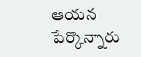ఆయన పేర్కొన్నారు